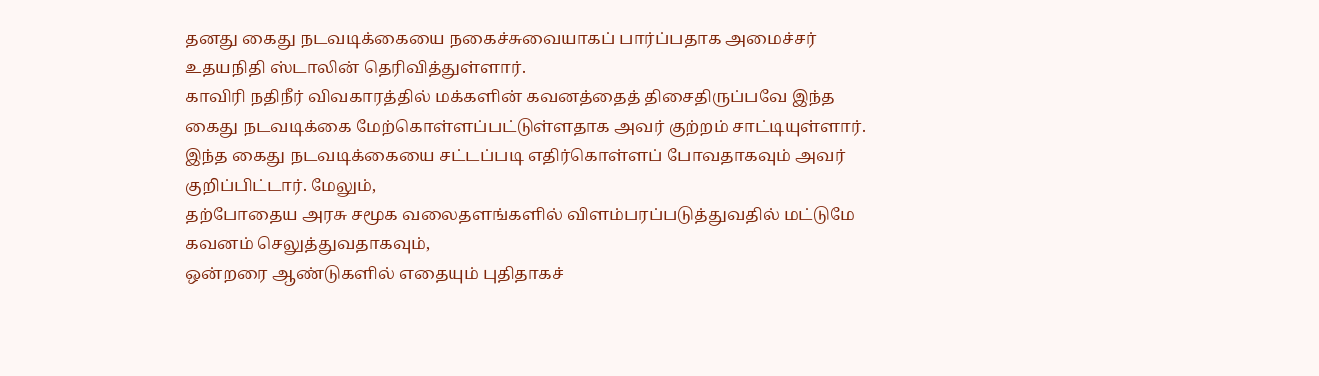தனது கைது நடவடிக்கையை நகைச்சுவையாகப் பார்ப்பதாக அமைச்சர் உதயநிதி ஸ்டாலின் தெரிவித்துள்ளார்.
காவிரி நதிநீர் விவகாரத்தில் மக்களின் கவனத்தைத் திசைதிருப்பவே இந்த கைது நடவடிக்கை மேற்கொள்ளப்பட்டுள்ளதாக அவர் குற்றம் சாட்டியுள்ளார்.
இந்த கைது நடவடிக்கையை சட்டப்படி எதிர்கொள்ளப் போவதாகவும் அவர் குறிப்பிட்டார். மேலும்,
தற்போதைய அரசு சமூக வலைதளங்களில் விளம்பரப்படுத்துவதில் மட்டுமே கவனம் செலுத்துவதாகவும்,
ஒன்றரை ஆண்டுகளில் எதையும் புதிதாகச்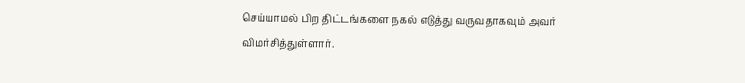செய்யாமல் பிற திட்டங்களை நகல் எடுத்து வருவதாகவும் அவர் விமர்சித்துள்ளார்.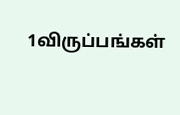1விருப்பங்கள்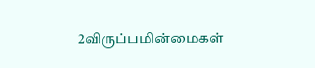2விருப்பமின்மைகள்